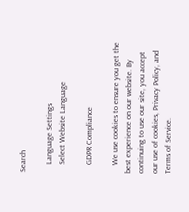Search

    Language Settings
    Select Website Language

    GDPR Compliance

    We use cookies to ensure you get the best experience on our website. By continuing to use our site, you accept our use of cookies, Privacy Policy, and Terms of Service.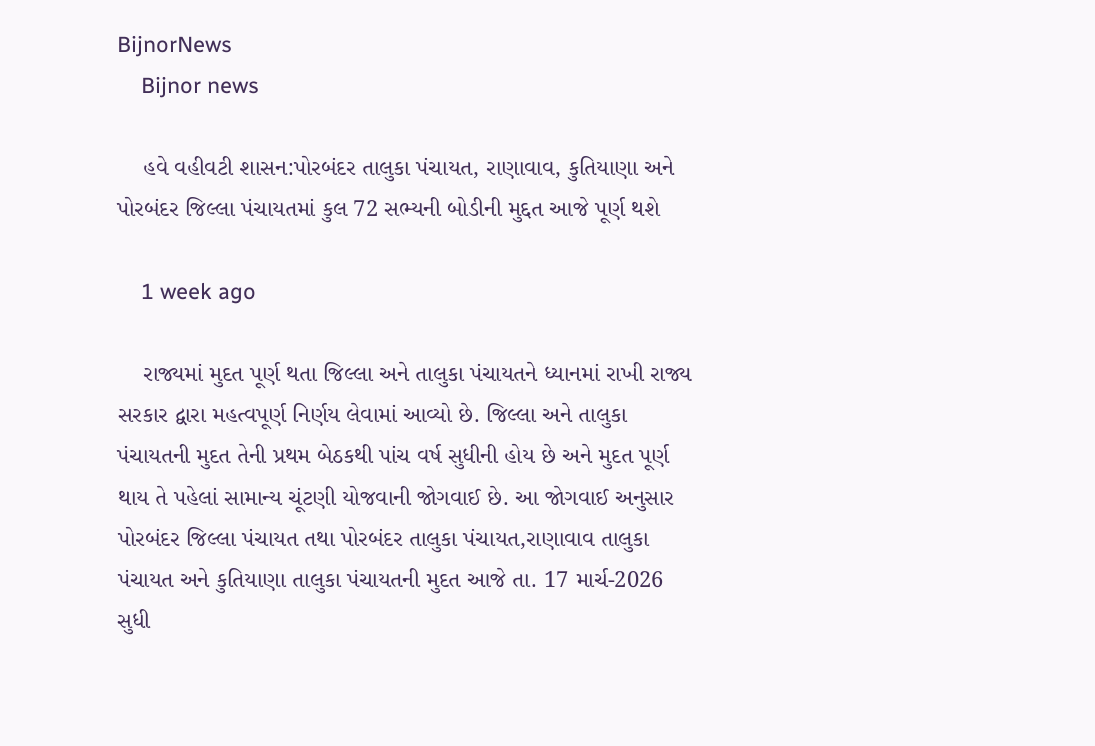BijnorNews
    Bijnor news

    હવે વહીવટી શાસન:પોરબંદર તાલુકા પંચાયત, રાણાવાવ, કુતિયાણા અને પોરબંદર જિલ્લા પંચાયતમાં કુલ 72 સભ્યની બોડીની મુદ્દત આજે પૂર્ણ થશે

    1 week ago

    રાજ્યમાં મુદત પૂર્ણ થતા જિલ્લા અને તાલુકા પંચાયતને ધ્યાનમાં રાખી રાજ્ય સરકાર દ્વારા મહત્વપૂર્ણ નિર્ણય લેવામાં આવ્યો છે. જિલ્લા અને તાલુકા પંચાયતની મુદત તેની પ્રથમ બેઠકથી પાંચ વર્ષ સુધીની હોય છે અને મુદત પૂર્ણ થાય તે પહેલાં સામાન્ય ચૂંટણી યોજવાની જોગવાઈ છે. આ જોગવાઈ અનુસાર પોરબંદર જિલ્લા પંચાયત તથા પોરબંદર તાલુકા પંચાયત,રાણાવાવ તાલુકા પંચાયત અને કુતિયાણા તાલુકા પંચાયતની મુદત આજે તા. 17 માર્ચ-2026 સુધી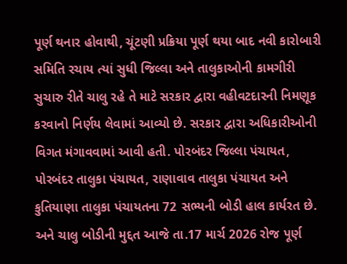પૂર્ણ થનાર હોવાથી, ચૂંટણી પ્રક્રિયા પૂર્ણ થયા બાદ નવી કારોબારી સમિતિ રચાય ત્યાં સુધી જિલ્લા અને તાલુકાઓની કામગીરી સુચારુ રીતે ચાલુ રહે તે માટે સરકાર દ્વારા વહીવટદારની નિમણૂક કરવાનો નિર્ણય લેવામાં આવ્યો છે. સરકાર દ્વારા અધિકારીઓની વિગત મંગાવવામાં આવી હતી. પોરબંદર જિલ્લા પંચાયત, પોરબંદર તાલુકા પંચાયત, રાણાવાવ તાલુકા પંચાયત અને કુતિયાણા તાલુકા પંચાયતના 72 સભ્યની બોડી હાલ કાર્યરત છે. અને ચાલુ બોડીની મુદ્દત આજે તા.17 માર્ચ 2026 રોજ પૂર્ણ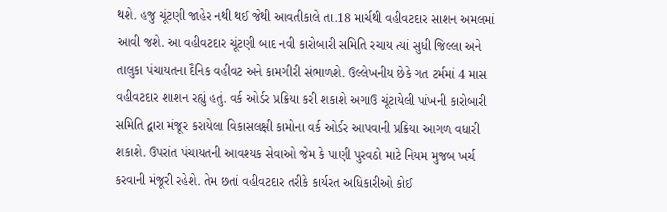થશે. હજુ ચૂંટણી જાહેર નથી થઈ જેથી આવતીકાલે તા.18 માર્ચથી વહીવટદાર સાશન અમલમાં આવી જશે. આ વહીવટદાર ચૂંટણી બાદ નવી કારોબારી સમિતિ રચાય ત્યાં સુધી જિલ્લા અને તાલુકા પંચાયતના દૈનિક વહીવટ અને કામગીરી સંભાળશે. ઉલ્લેખનીય છેકે ગત ટર્મમાં 4 માસ વહીવટદાર શાશન રહ્યું હતું. વર્ક ઓર્ડર પ્રક્રિયા કરી શકાશે અગાઉ ચૂંટાયેલી પાંખની કારોબારી સમિતિ દ્વારા મંજૂર કરાયેલા વિકાસલક્ષી કામોના વર્ક ઓર્ડર આપવાની પ્રક્રિયા આગળ વધારી શકાશે. ઉપરાંત પંચાયતની આવશ્યક સેવાઓ જેમ કે પાણી પુરવઠો માટે નિયમ મુજબ ખર્ચ કરવાની મંજૂરી રહેશે. તેમ છતાં વહીવટદાર તરીકે કાર્યરત અધિકારીઓ કોઈ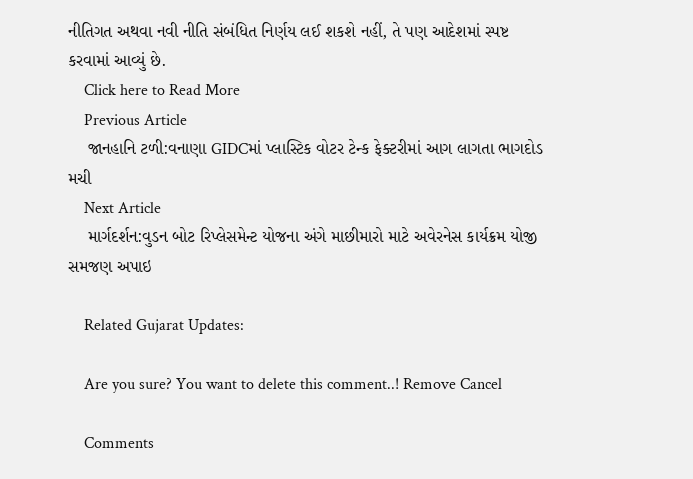નીતિગત અથવા નવી નીતિ સંબંધિત નિર્ણય લઈ શકશે નહીં, તે પણ આદેશમાં સ્પષ્ટ કરવામાં આવ્યું છે.
    Click here to Read More
    Previous Article
    જાનહાનિ ટળી:વનાણા GIDCમાં પ્લાસ્ટિક વોટર ટેન્ક ફેક્ટરીમાં આગ લાગતા ભાગદોડ મચી
    Next Article
    માર્ગદર્શન:વુડન બોટ રિપ્લેસમેન્ટ યોજના અંગે માછીમારો માટે અવેરનેસ કાર્યક્રમ યોજી સમજણ અપાઇ

    Related Gujarat Updates:

    Are you sure? You want to delete this comment..! Remove Cancel

    Comments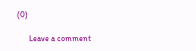(0)

      Leave a comment